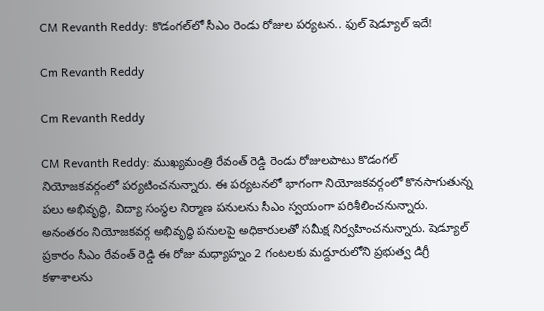CM Revanth Reddy: కొడంగల్‌లో సీఎం రెండు రోజుల పర్యటన.. ఫుల్ షెడ్యూల్ ఇదే!

Cm Revanth Reddy

Cm Revanth Reddy

CM Revanth Reddy: ముఖ్యమంత్రి రేవంత్ రెడ్డి రెండు రోజులపాటు కొడంగల్ నియోజకవర్గంలో పర్యటించనున్నారు. ఈ పర్యటనలో భాగంగా నియోజకవర్గంలో కొనసాగుతున్న పలు అభివృద్ధి, విద్యా సంస్థల నిర్మాణ పనులను సీఎం స్వయంగా పరిశీలించనున్నారు. అనంతరం నియోజకవర్గ అభివృద్ధి పనులపై అధికారులతో సమీక్ష నిర్వహించనున్నారు. షెడ్యూల్ ప్రకారం సీఎం రేవంత్ రెడ్డి ఈ రోజు మధ్యాహ్నం 2 గంటలకు మద్దూరులోని ప్రభుత్వ డిగ్రీ కళాశాలను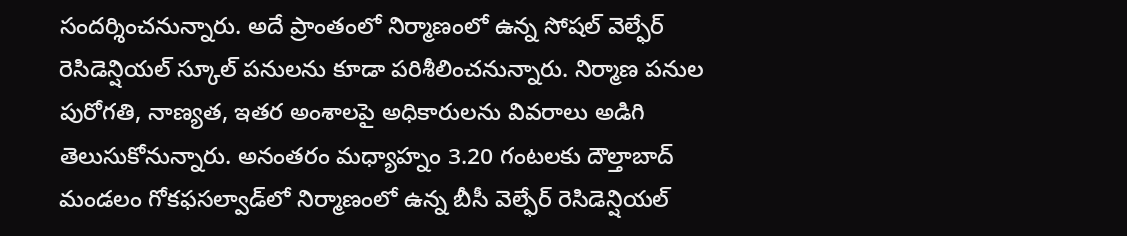సందర్శించనున్నారు. అదే ప్రాంతంలో నిర్మాణంలో ఉన్న సోషల్ వెల్ఫేర్ రెసిడెన్షియల్ స్కూల్ పనులను కూడా పరిశీలించనున్నారు. నిర్మాణ పనుల పురోగతి, నాణ్యత, ఇతర అంశాలపై అధికారులను వివరాలు అడిగి తెలుసుకోనున్నారు. అనంతరం మధ్యాహ్నం 3.20 గంటలకు దౌల్తాబాద్ మండలం గోకఫసల్వాడ్‌లో నిర్మాణంలో ఉన్న బీసీ వెల్ఫేర్ రెసిడెన్షియల్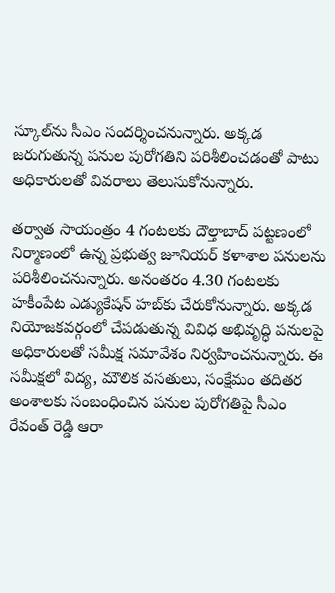స్కూల్‌ను సీఎం సందర్శించనున్నారు. అక్కడ జరుగుతున్న పనుల పురోగతిని పరిశీలించడంతో పాటు అధికారులతో వివరాలు తెలుసుకోనున్నారు.

తర్వాత సాయంత్రం 4 గంటలకు దౌల్తాబాద్ పట్టణంలో నిర్మాణంలో ఉన్న ప్రభుత్వ జూనియర్ కళాశాల పనులను పరిశీలించనున్నారు. అనంతరం 4.30 గంటలకు హకీంపేట ఎడ్యుకేషన్ హబ్‌కు చేరుకోనున్నారు. అక్కడ నియోజకవర్గంలో చేపడుతున్న వివిధ అభివృద్ధి పనులపై అధికారులతో సమీక్ష సమావేశం నిర్వహించనున్నారు. ఈ సమీక్షలో విద్య, మౌలిక వసతులు, సంక్షేమం తదితర అంశాలకు సంబంధించిన పనుల పురోగతిపై సీఎం రేవంత్ రెడ్డి ఆరా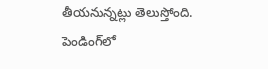తీయనున్నట్లు తెలుస్తోంది. పెండింగ్‌లో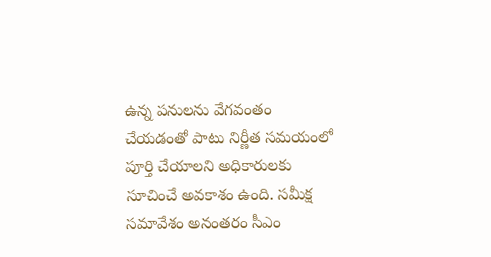ఉన్న పనులను వేగవంతం చేయడంతో పాటు నిర్ణీత సమయంలో పూర్తి చేయాలని అధికారులకు సూచించే అవకాశం ఉంది. సమీక్ష సమావేశం అనంతరం సీఎం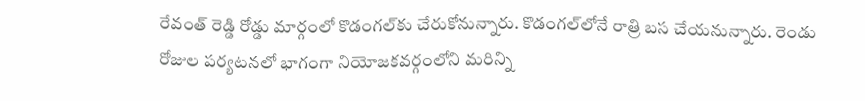రేవంత్ రెడ్డి రోడ్డు మార్గంలో కొడంగల్‌కు చేరుకోనున్నారు. కొడంగల్‌లోనే రాత్రి బస చేయనున్నారు. రెండు రోజుల పర్యటనలో భాగంగా నియోజకవర్గంలోని మరిన్ని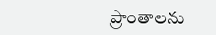ప్రాంతాలను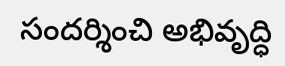సందర్శించి అభివృద్ధి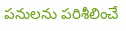పనులను పరిశీలించే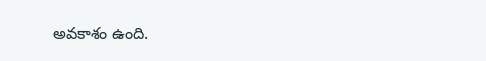అవకాశం ఉంది.